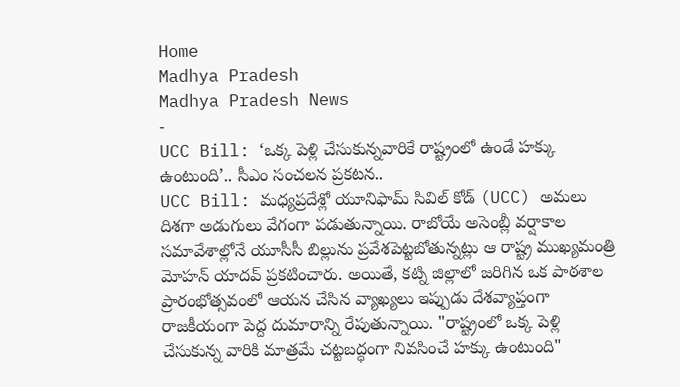Home
Madhya Pradesh
Madhya Pradesh News
-
UCC Bill: ‘ఒక్క పెళ్లి చేసుకున్నవారికే రాష్ట్రంలో ఉండే హక్కు ఉంటుంది’.. సీఎం సంచలన ప్రకటన..
UCC Bill: మధ్యప్రదేశ్లో యూనిఫామ్ సివిల్ కోడ్ (UCC) అమలు దిశగా అడుగులు వేగంగా పడుతున్నాయి. రాబోయే అసెంబ్లీ వర్షాకాల సమావేశాల్లోనే యూసీసీ బిల్లును ప్రవేశపెట్టబోతున్నట్లు ఆ రాష్ట్ర ముఖ్యమంత్రి మోహన్ యాదవ్ ప్రకటించారు. అయితే, కట్ని జిల్లాలో జరిగిన ఒక పాఠశాల ప్రారంభోత్సవంలో ఆయన చేసిన వ్యాఖ్యలు ఇప్పుడు దేశవ్యాప్తంగా రాజకీయంగా పెద్ద దుమారాన్ని రేపుతున్నాయి. "రాష్ట్రంలో ఒక్క పెళ్లి చేసుకున్న వారికి మాత్రమే చట్టబద్ధంగా నివసించే హక్కు ఉంటుంది"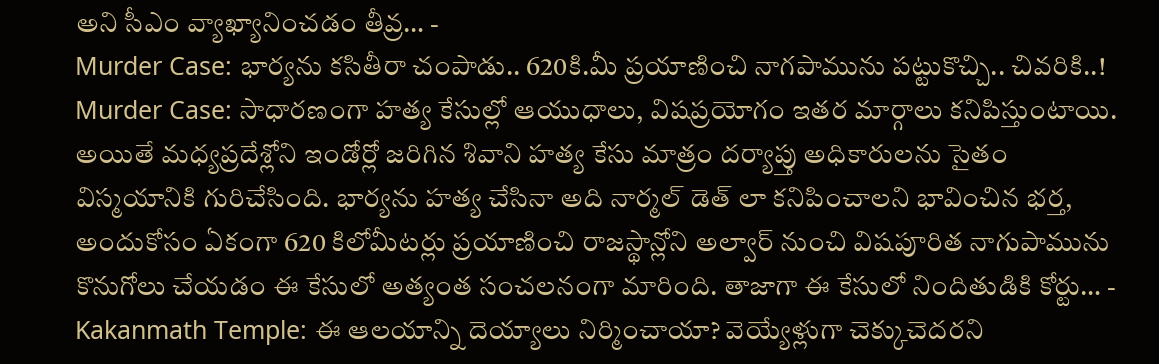అని సీఎం వ్యాఖ్యానించడం తీవ్ర… -
Murder Case: భార్యను కసితీరా చంపాడు.. 620కి.మీ ప్రయాణించి నాగపామును పట్టుకొచ్చి.. చివరికి..!
Murder Case: సాధారణంగా హత్య కేసుల్లో ఆయుధాలు, విషప్రయోగం ఇతర మార్గాలు కనిపిస్తుంటాయి. అయితే మధ్యప్రదేశ్లోని ఇండోర్లో జరిగిన శివాని హత్య కేసు మాత్రం దర్యాప్తు అధికారులను సైతం విస్మయానికి గురిచేసింది. భార్యను హత్య చేసినా అది నార్మల్ డెత్ లా కనిపించాలని భావించిన భర్త, అందుకోసం ఏకంగా 620 కిలోమీటర్లు ప్రయాణించి రాజస్థాన్లోని అల్వార్ నుంచి విషపూరిత నాగుపామును కొనుగోలు చేయడం ఈ కేసులో అత్యంత సంచలనంగా మారింది. తాజాగా ఈ కేసులో నిందితుడికి కోర్టు… -
Kakanmath Temple: ఈ ఆలయాన్ని దెయ్యాలు నిర్మించాయా? వెయ్యేళ్లుగా చెక్కుచెదరని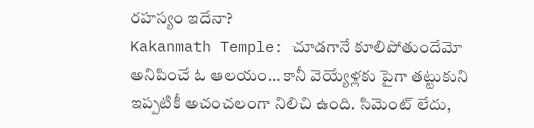రహస్యం ఇదేనా?
Kakanmath Temple: చూడగానే కూలిపోతుందేమో అనిపించే ఓ ఆలయం… కానీ వెయ్యేళ్లకు పైగా తట్టుకుని ఇప్పటికీ అచంచలంగా నిలిచి ఉంది. సిమెంట్ లేదు,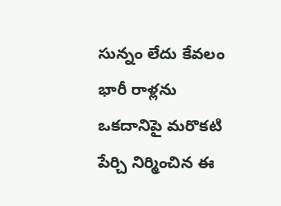సున్నం లేదు కేవలం భారీ రాళ్లను ఒకదానిపై మరొకటి పేర్చి నిర్మించిన ఈ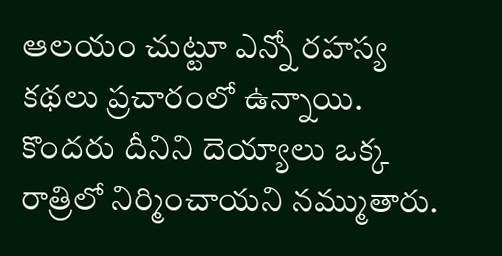ఆలయం చుట్టూ ఎన్నో రహస్య కథలు ప్రచారంలో ఉన్నాయి. కొందరు దీనిని దెయ్యాలు ఒక్క రాత్రిలో నిర్మించాయని నమ్ముతారు.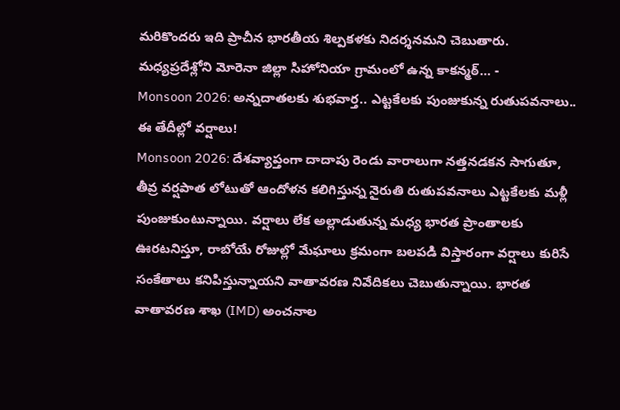మరికొందరు ఇది ప్రాచీన భారతీయ శిల్పకళకు నిదర్శనమని చెబుతారు. మధ్యప్రదేశ్లోని మోరెనా జిల్లా సిహోనియా గ్రామంలో ఉన్న కాకన్మఠ్… -
Monsoon 2026: అన్నదాతలకు శుభవార్త.. ఎట్టకేలకు పుంజుకున్న రుతుపవనాలు.. ఈ తేదీల్లో వర్షాలు!
Monsoon 2026: దేశవ్యాప్తంగా దాదాపు రెండు వారాలుగా నత్తనడకన సాగుతూ, తీవ్ర వర్షపాత లోటుతో ఆందోళన కలిగిస్తున్న నైరుతి రుతుపవనాలు ఎట్టకేలకు మళ్లీ పుంజుకుంటున్నాయి. వర్షాలు లేక అల్లాడుతున్న మధ్య భారత ప్రాంతాలకు ఊరటనిస్తూ, రాబోయే రోజుల్లో మేఘాలు క్రమంగా బలపడి విస్తారంగా వర్షాలు కురిసే సంకేతాలు కనిపిస్తున్నాయని వాతావరణ నివేదికలు చెబుతున్నాయి. భారత వాతావరణ శాఖ (IMD) అంచనాల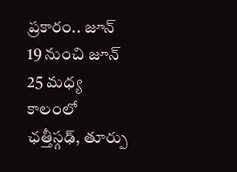ప్రకారం.. జూన్ 19 నుంచి జూన్ 25 మధ్య కాలంలో ఛత్తీస్గఢ్, తూర్పు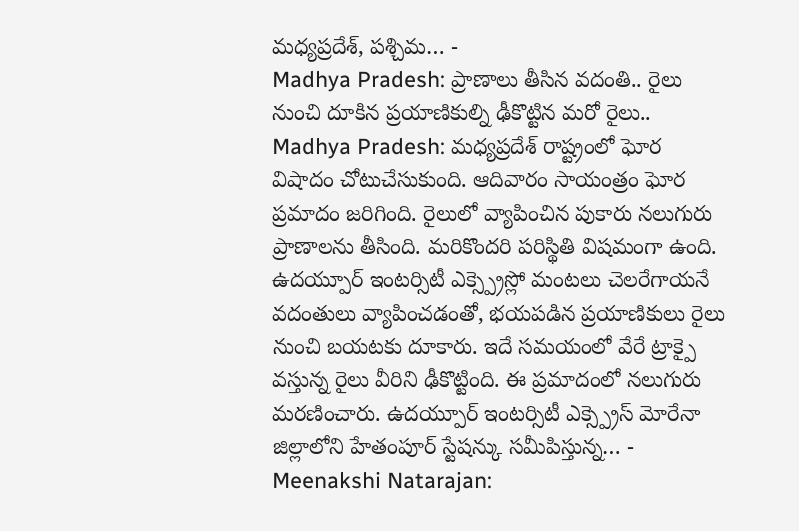మధ్యప్రదేశ్, పశ్చిమ… -
Madhya Pradesh: ప్రాణాలు తీసిన వదంతి.. రైలు నుంచి దూకిన ప్రయాణికుల్ని ఢీకొట్టిన మరో రైలు..
Madhya Pradesh: మధ్యప్రదేశ్ రాష్ట్రంలో ఘోర విషాదం చోటుచేసుకుంది. ఆదివారం సాయంత్రం ఘోర ప్రమాదం జరిగింది. రైలులో వ్యాపించిన పుకారు నలుగురు ప్రాణాలను తీసింది. మరికొందరి పరిస్థితి విషమంగా ఉంది. ఉదయ్పూర్ ఇంటర్సిటీ ఎక్స్ప్రెస్లో మంటలు చెలరేగాయనే వదంతులు వ్యాపించడంతో, భయపడిన ప్రయాణికులు రైలు నుంచి బయటకు దూకారు. ఇదే సమయంలో వేరే ట్రాక్పై వస్తున్న రైలు వీరిని ఢీకొట్టింది. ఈ ప్రమాదంలో నలుగురు మరణించారు. ఉదయ్పూర్ ఇంటర్సిటీ ఎక్స్ప్రెస్ మోరేనా జిల్లాలోని హేతంపూర్ స్టేషన్కు సమీపిస్తున్న… -
Meenakshi Natarajan: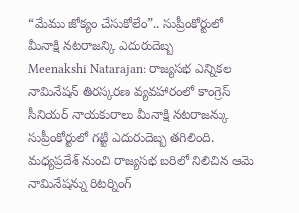“మేము జోక్యం చేసుకోలేం”.. సుప్రీంకోర్టులో మీనాక్షి నటరాజన్కి ఎదురుదెబ్బ
Meenakshi Natarajan: రాజ్యసభ ఎన్నికల నామినేషన్ తిరస్కరణ వ్యవహారంలో కాంగ్రెస్ సీనియర్ నాయకురాలు మీనాక్షి నటరాజన్కు సుప్రీంకోర్టులో గట్టి ఎదురుదెబ్బ తగిలింది. మధ్యప్రదేశ్ నుంచి రాజ్యసభ బరిలో నిలిచిన ఆమె నామినేషన్ను రిటర్నింగ్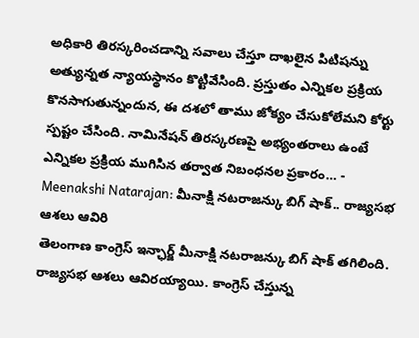అధికారి తిరస్కరించడాన్ని సవాలు చేస్తూ దాఖలైన పిటిషన్ను అత్యున్నత న్యాయస్థానం కొట్టివేసింది. ప్రస్తుతం ఎన్నికల ప్రక్రియ కొనసాగుతున్నందున, ఈ దశలో తాము జోక్యం చేసుకోలేమని కోర్టు స్పష్టం చేసింది. నామినేషన్ తిరస్కరణపై అభ్యంతరాలు ఉంటే ఎన్నికల ప్రక్రియ ముగిసిన తర్వాత నిబంధనల ప్రకారం… -
Meenakshi Natarajan: మీనాక్షి నటరాజన్కు బిగ్ షాక్.. రాజ్యసభ ఆశలు ఆవిరి
తెలంగాణ కాంగ్రెస్ ఇన్ఛార్జ్ మీనాక్షి నటరాజన్కు బిగ్ షాక్ తగిలింది. రాజ్యసభ ఆశలు ఆవిరయ్యాయి. కాంగ్రెస్ చేస్తున్న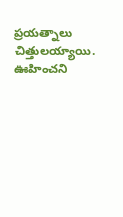ప్రయత్నాలు చిత్తులయ్యాయి. ఊహించని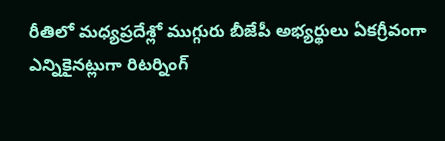రీతిలో మధ్యప్రదేశ్లో ముగ్గురు బీజేపీ అభ్యర్థులు ఏకగ్రీవంగా ఎన్నికైనట్లుగా రిటర్నింగ్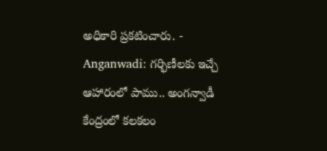అధికారి ప్రకటించారు. -
Anganwadi: గర్భిణీలకు ఇచ్చే ఆహారంలో పాము.. అంగన్వాడీ కేంద్రంలో కలకలం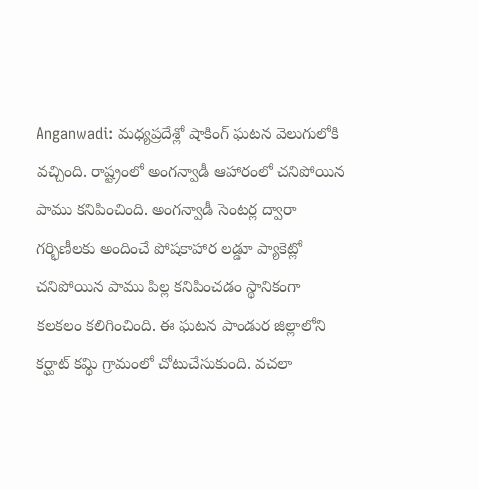Anganwadi: మధ్యప్రదేశ్లో షాకింగ్ ఘటన వెలుగులోకి వచ్చింది. రాష్ట్రంలో అంగన్వాడీ ఆహారంలో చనిపోయిన పాము కనిపించింది. అంగన్వాడీ సెంటర్ల ద్వారా గర్భిణీలకు అందించే పోషకాహార లడ్డూ ప్యాకెట్లో చనిపోయిన పాము పిల్ల కనిపించడం స్థానికంగా కలకలం కలిగించింది. ఈ ఘటన పాండుర జిల్లాలోని కర్ఘాట్ కమ్థి గ్రామంలో చోటుచేసుకుంది. వచలా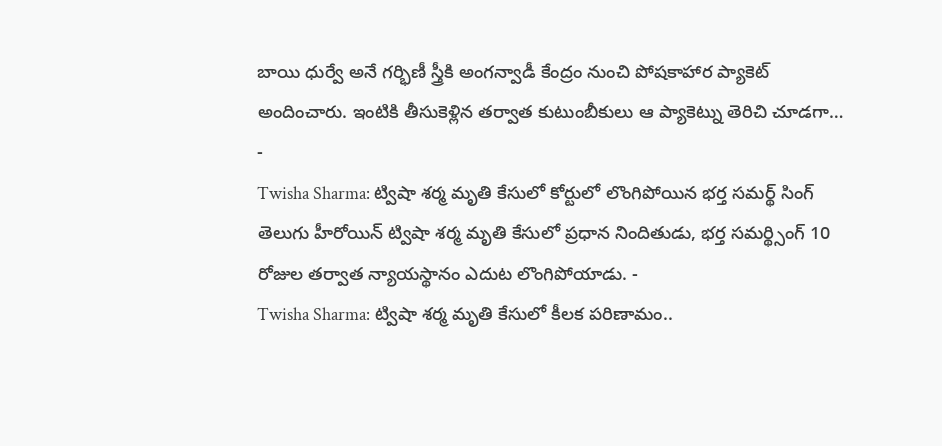బాయి ధుర్వే అనే గర్భిణీ స్త్రీకి అంగన్వాడీ కేంద్రం నుంచి పోషకాహార ప్యాకెట్ అందించారు. ఇంటికి తీసుకెళ్లిన తర్వాత కుటుంబీకులు ఆ ప్యాకెట్ను తెరిచి చూడగా… -
Twisha Sharma: ట్విషా శర్మ మృతి కేసులో కోర్టులో లొంగిపోయిన భర్త సమర్థ్ సింగ్
తెలుగు హీరోయిన్ ట్విషా శర్మ మృతి కేసులో ప్రధాన నిందితుడు, భర్త సమర్థ్సింగ్ 10 రోజుల తర్వాత న్యాయస్థానం ఎదుట లొంగిపోయాడు. -
Twisha Sharma: ట్విషా శర్మ మృతి కేసులో కీలక పరిణామం..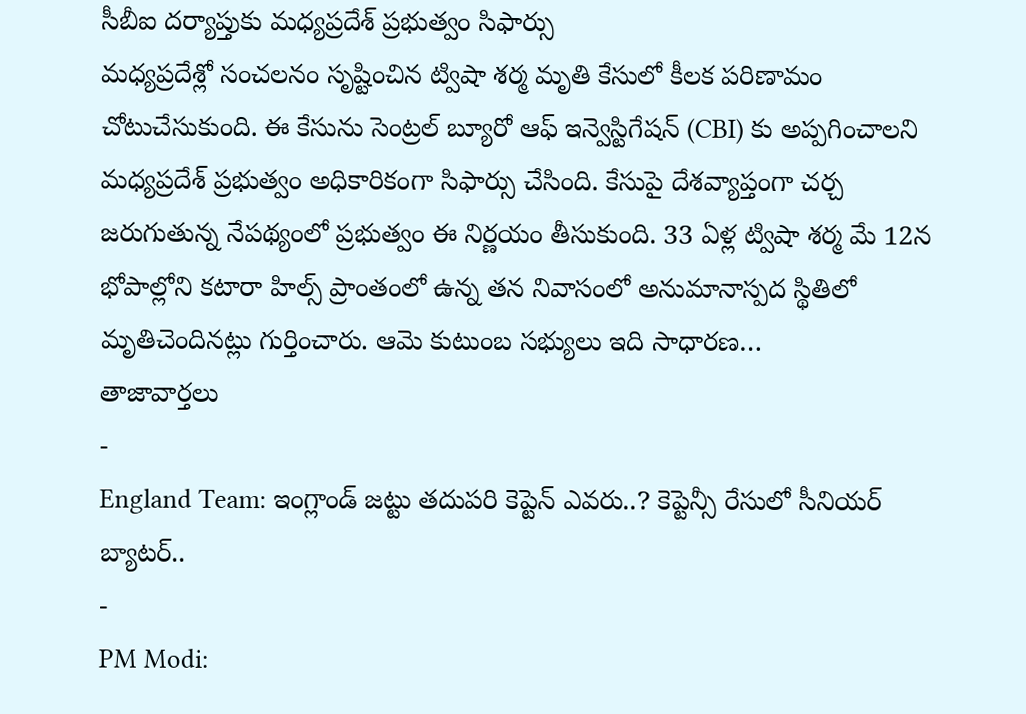సీబీఐ దర్యాప్తుకు మధ్యప్రదేశ్ ప్రభుత్వం సిఫార్సు
మధ్యప్రదేశ్లో సంచలనం సృష్టించిన ట్విషా శర్మ మృతి కేసులో కీలక పరిణామం చోటుచేసుకుంది. ఈ కేసును సెంట్రల్ బ్యూరో ఆఫ్ ఇన్వెస్టిగేషన్ (CBI) కు అప్పగించాలని మధ్యప్రదేశ్ ప్రభుత్వం అధికారికంగా సిఫార్సు చేసింది. కేసుపై దేశవ్యాప్తంగా చర్చ జరుగుతున్న నేపథ్యంలో ప్రభుత్వం ఈ నిర్ణయం తీసుకుంది. 33 ఏళ్ల ట్విషా శర్మ మే 12న భోపాల్లోని కటారా హిల్స్ ప్రాంతంలో ఉన్న తన నివాసంలో అనుమానాస్పద స్థితిలో మృతిచెందినట్లు గుర్తించారు. ఆమె కుటుంబ సభ్యులు ఇది సాధారణ…
తాజావార్తలు
-
England Team: ఇంగ్లాండ్ జట్టు తదుపరి కెప్టెన్ ఎవరు..? కెప్టెన్సీ రేసులో సీనియర్ బ్యాటర్..
-
PM Modi: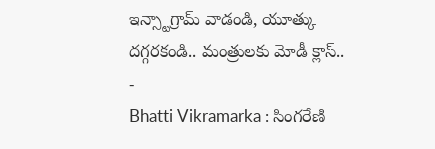ఇన్స్టాగ్రామ్ వాడండి, యూత్కు దగ్గరకండి.. మంత్రులకు మోడీ క్లాస్..
-
Bhatti Vikramarka : సింగరేణి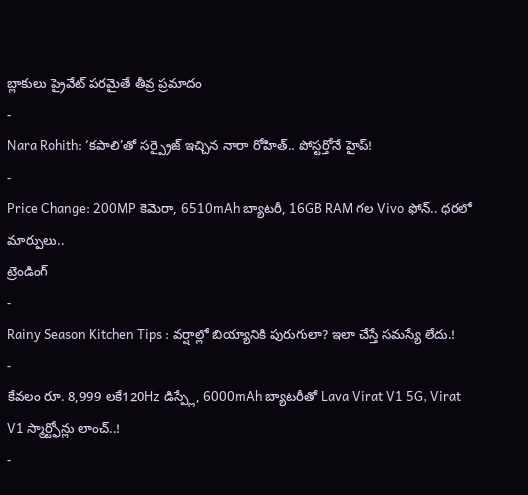బ్లాకులు ప్రైవేట్ పరమైతే తీవ్ర ప్రమాదం
-
Nara Rohith: ‘కపాలి’తో సర్ప్రైజ్ ఇచ్చిన నారా రోహిత్.. పోస్టర్తోనే హైప్!
-
Price Change: 200MP కెమెరా, 6510mAh బ్యాటరీ, 16GB RAM గల Vivo ఫోన్.. ధరలో మార్పులు..
ట్రెండింగ్
-
Rainy Season Kitchen Tips : వర్షాల్లో బియ్యానికి పురుగులా? ఇలా చేస్తే సమస్యే లేదు.!
-
కేవలం రూ. 8,999 లకే120Hz డిస్ప్లే, 6000mAh బ్యాటరీతో Lava Virat V1 5G, Virat V1 స్మార్ట్ఫోన్లు లాంచ్..!
-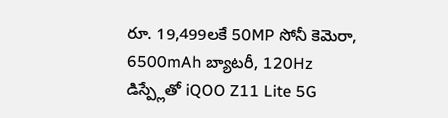రూ. 19,499లకే 50MP సోనీ కెమెరా, 6500mAh బ్యాటరీ, 120Hz డిస్ప్లేతో iQOO Z11 Lite 5G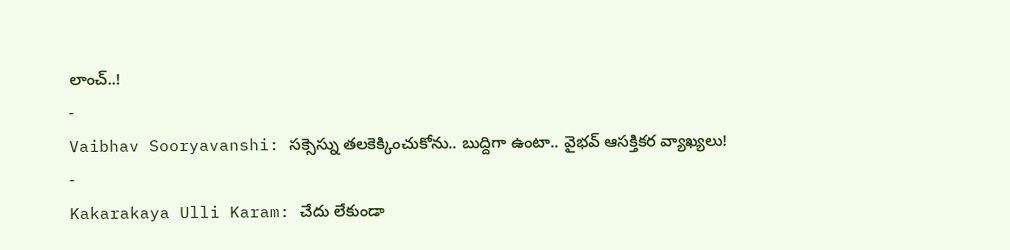లాంచ్..!
-
Vaibhav Sooryavanshi: సక్సెస్ను తలకెక్కించుకోను.. బుద్దిగా ఉంటా.. వైభవ్ ఆసక్తికర వ్యాఖ్యలు!
-
Kakarakaya Ulli Karam: చేదు లేకుండా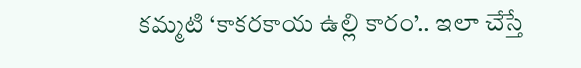కమ్మటి ‘కాకరకాయ ఉల్లి కారం’.. ఇలా చేస్తే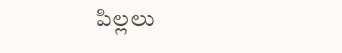పిల్లలు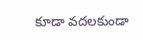కూడా వదలకుండా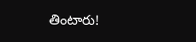తింటారు!